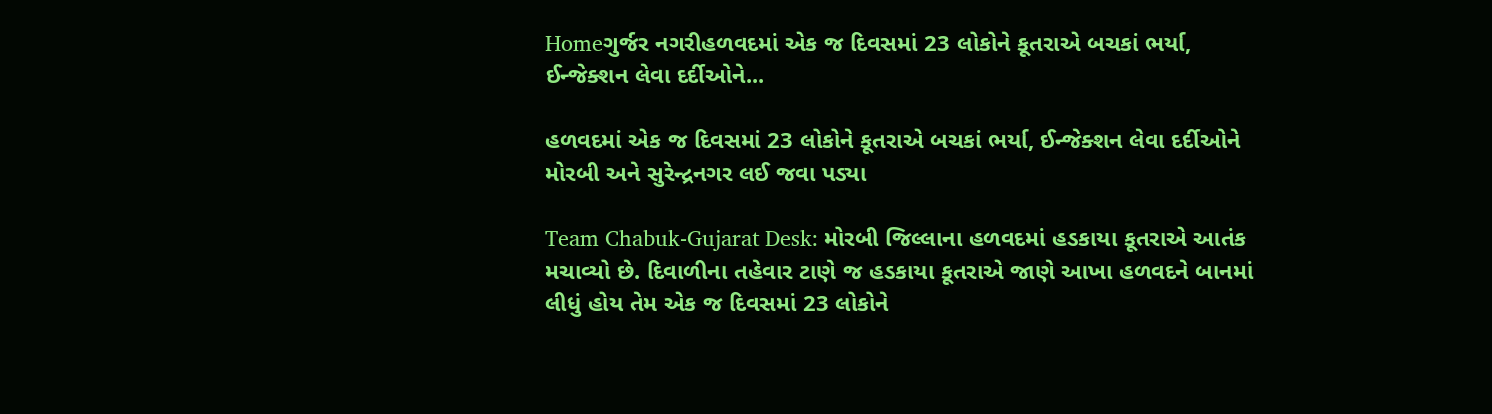Homeગુર્જર નગરીહળવદમાં એક જ દિવસમાં 23 લોકોને કૂતરાએ બચકાં ભર્યા, ઈન્જેક્શન લેવા દર્દીઓને...

હળવદમાં એક જ દિવસમાં 23 લોકોને કૂતરાએ બચકાં ભર્યા, ઈન્જેક્શન લેવા દર્દીઓને મોરબી અને સુરેન્દ્રનગર લઈ જવા પડ્યા

Team Chabuk-Gujarat Desk: મોરબી જિલ્લાના હળવદમાં હડકાયા કૂતરાએ આતંક મચાવ્યો છે. દિવાળીના તહેવાર ટાણે જ હડકાયા કૂતરાએ જાણે આખા હળવદને બાનમાં લીધું હોય તેમ એક જ દિવસમાં 23 લોકોને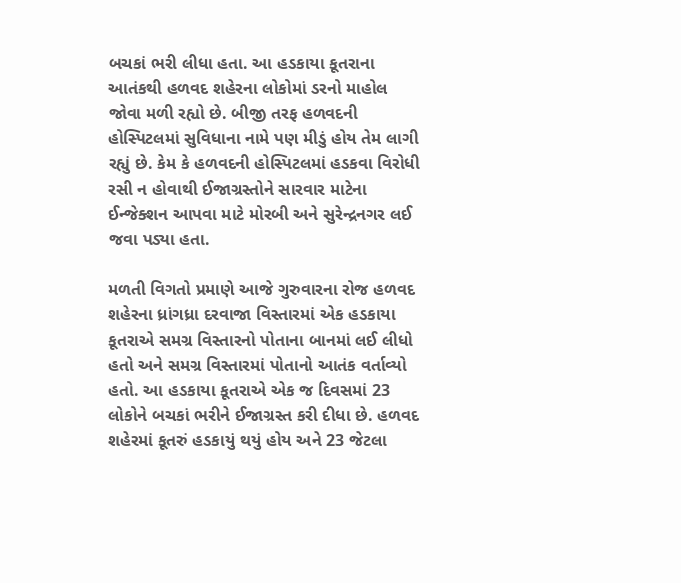બચકાં ભરી લીધા હતા. આ હડકાયા કૂતરાના આતંકથી હળવદ શહેરના લોકોમાં ડરનો માહોલ જોવા મળી રહ્યો છે. બીજી તરફ હળવદની હોસ્પિટલમાં સુવિધાના નામે પણ મીડું હોય તેમ લાગી રહ્યું છે. કેમ કે હળવદની હોસ્પિટલમાં હડકવા વિરોધી રસી ન હોવાથી ઈજાગ્રસ્તોને સારવાર માટેના ઈન્જેક્શન આપવા માટે મોરબી અને સુરેન્દ્રનગર લઈ જવા પડ્યા હતા.

મળતી વિગતો પ્રમાણે આજે ગુરુવારના રોજ હળવદ શહેરના ધ્રાંગધ્રા દરવાજા વિસ્તારમાં એક હડકાયા કૂતરાએ સમગ્ર વિસ્તારનો પોતાના બાનમાં લઈ લીધો હતો અને સમગ્ર વિસ્તારમાં પોતાનો આતંક વર્તાવ્યો હતો. આ હડકાયા કૂતરાએ એક જ દિવસમાં 23 લોકોને બચકાં ભરીને ઈજાગ્રસ્ત કરી દીધા છે. હળવદ શહેરમાં કૂતરું હડકાયું થયું હોય અને 23 જેટલા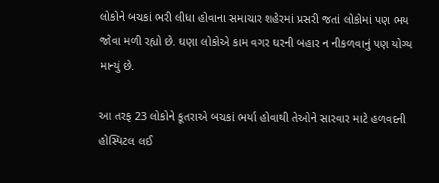લોકોને બચકાં ભરી લીધા હોવાના સમાચાર શહેરમાં પ્રસરી જતાં લોકોમાં પણ ભય જોવા મળી રહ્યો છે. ઘણા લોકોએ કામ વગર ઘરની બહાર ન નીકળવાનું પણ યોગ્ય માન્યું છે.

આ તરફ 23 લોકોને કૂતરાએ બચકાં ભર્યા હોવાથી તેઓને સારવાર માટે હળવદની હોસ્પિટલ લઈ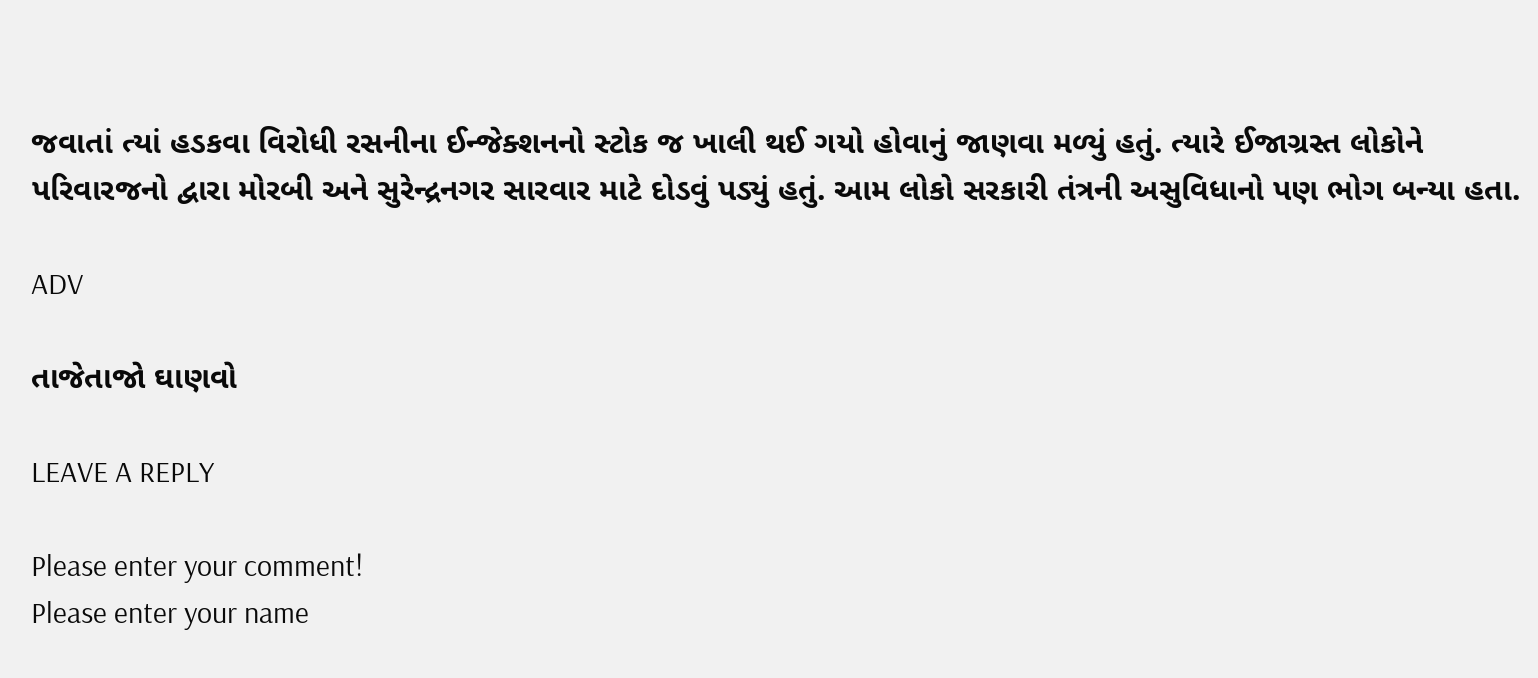જવાતાં ત્યાં હડકવા વિરોધી રસનીના ઈન્જેક્શનનો સ્ટોક જ ખાલી થઈ ગયો હોવાનું જાણવા મળ્યું હતું. ત્યારે ઈજાગ્રસ્ત લોકોને પરિવારજનો દ્વારા મોરબી અને સુરેન્દ્રનગર સારવાર માટે દોડવું પડ્યું હતું. આમ લોકો સરકારી તંત્રની અસુવિધાનો પણ ભોગ બન્યા હતા.

ADV

તાજેતાજો ઘાણવો

LEAVE A REPLY

Please enter your comment!
Please enter your name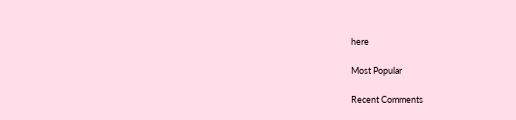here

Most Popular

Recent Comments